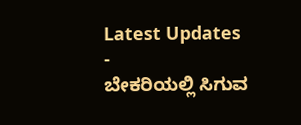Latest Updates
-
ಬೇಕರಿಯಲ್ಲಿ ಸಿಗುವ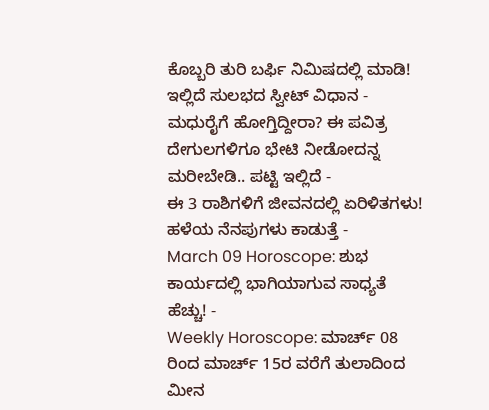ಕೊಬ್ಬರಿ ತುರಿ ಬರ್ಫಿ ನಿಮಿಷದಲ್ಲಿ ಮಾಡಿ! ಇಲ್ಲಿದೆ ಸುಲಭದ ಸ್ವೀಟ್ ವಿಧಾನ -
ಮಧುರೈಗೆ ಹೋಗ್ತಿದ್ದೀರಾ? ಈ ಪವಿತ್ರ ದೇಗುಲಗಳಿಗೂ ಭೇಟಿ ನೀಡೋದನ್ನ ಮರೀಬೇಡಿ.. ಪಟ್ಟಿ ಇಲ್ಲಿದೆ -
ಈ 3 ರಾಶಿಗಳಿಗೆ ಜೀವನದಲ್ಲಿ ಏರಿಳಿತಗಳು! ಹಳೆಯ ನೆನಪುಗಳು ಕಾಡುತ್ತೆ -
March 09 Horoscope: ಶುಭ ಕಾರ್ಯದಲ್ಲಿ ಭಾಗಿಯಾಗುವ ಸಾಧ್ಯತೆ ಹೆಚ್ಚು! -
Weekly Horoscope: ಮಾರ್ಚ್ 08 ರಿಂದ ಮಾರ್ಚ್ 15ರ ವರೆಗೆ ತುಲಾದಿಂದ ಮೀನ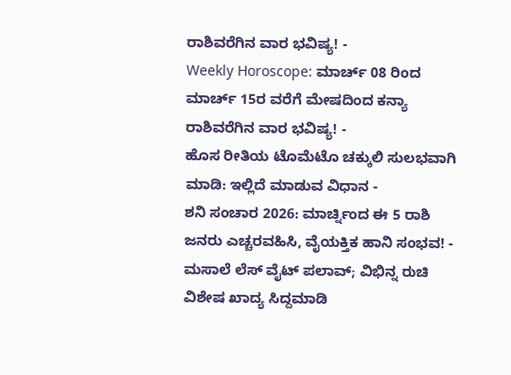ರಾಶಿವರೆಗಿನ ವಾರ ಭವಿಷ್ಯ! -
Weekly Horoscope: ಮಾರ್ಚ್ 08 ರಿಂದ ಮಾರ್ಚ್ 15ರ ವರೆಗೆ ಮೇಷದಿಂದ ಕನ್ಯಾ ರಾಶಿವರೆಗಿನ ವಾರ ಭವಿಷ್ಯ! -
ಹೊಸ ರೀತಿಯ ಟೊಮೆಟೊ ಚಕ್ಕುಲಿ ಸುಲಭವಾಗಿ ಮಾಡಿ: ಇಲ್ಲಿದೆ ಮಾಡುವ ವಿಧಾನ -
ಶನಿ ಸಂಚಾರ 2026: ಮಾರ್ಚ್ನಿಂದ ಈ 5 ರಾಶಿ ಜನರು ಎಚ್ಚರವಹಿಸಿ, ವೈಯಕ್ತಿಕ ಹಾನಿ ಸಂಭವ! -
ಮಸಾಲೆ ಲೆಸ್ ವೈಟ್ ಪಲಾವ್; ವಿಭಿನ್ನ ರುಚಿ ವಿಶೇಷ ಖಾದ್ಯ ಸಿದ್ದಮಾಡಿ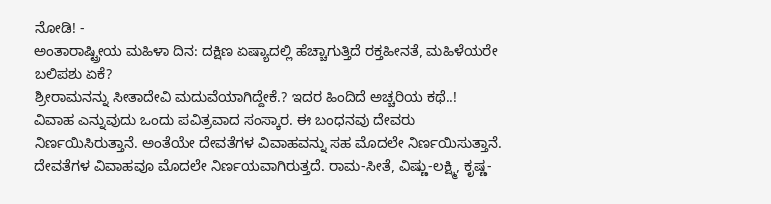ನೋಡಿ! -
ಅಂತಾರಾಷ್ಟ್ರೀಯ ಮಹಿಳಾ ದಿನ: ದಕ್ಷಿಣ ಏಷ್ಯಾದಲ್ಲಿ ಹೆಚ್ಚಾಗುತ್ತಿದೆ ರಕ್ತಹೀನತೆ, ಮಹಿಳೆಯರೇ ಬಲಿಪಶು ಏಕೆ?
ಶ್ರೀರಾಮನನ್ನು ಸೀತಾದೇವಿ ಮದುವೆಯಾಗಿದ್ದೇಕೆ.? ಇದರ ಹಿಂದಿದೆ ಅಚ್ಚರಿಯ ಕಥೆ..!
ವಿವಾಹ ಎನ್ನುವುದು ಒಂದು ಪವಿತ್ರವಾದ ಸಂಸ್ಕಾರ. ಈ ಬಂಧನವು ದೇವರು ನಿರ್ಣಯಿಸಿರುತ್ತಾನೆ. ಅಂತೆಯೇ ದೇವತೆಗಳ ವಿವಾಹವನ್ನು ಸಹ ಮೊದಲೇ ನಿರ್ಣಯಿಸುತ್ತಾನೆ. ದೇವತೆಗಳ ವಿವಾಹವೂ ಮೊದಲೇ ನಿರ್ಣಯವಾಗಿರುತ್ತದೆ. ರಾಮ-ಸೀತೆ, ವಿಷ್ಣು-ಲಕ್ಷ್ಮಿ, ಕೃಷ್ಣ-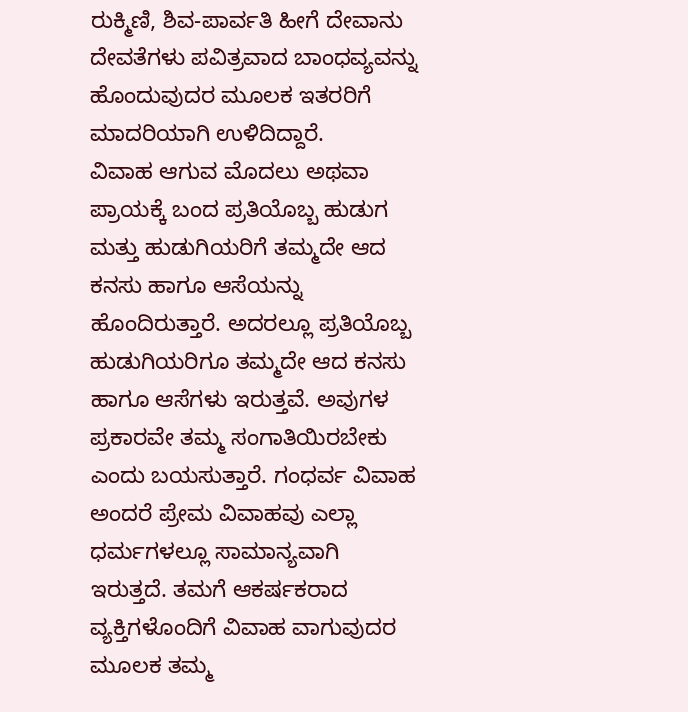ರುಕ್ಮಿಣಿ, ಶಿವ-ಪಾರ್ವತಿ ಹೀಗೆ ದೇವಾನು ದೇವತೆಗಳು ಪವಿತ್ರವಾದ ಬಾಂಧವ್ಯವನ್ನು ಹೊಂದುವುದರ ಮೂಲಕ ಇತರರಿಗೆ ಮಾದರಿಯಾಗಿ ಉಳಿದಿದ್ದಾರೆ.
ವಿವಾಹ ಆಗುವ ಮೊದಲು ಅಥವಾ ಪ್ರಾಯಕ್ಕೆ ಬಂದ ಪ್ರತಿಯೊಬ್ಬ ಹುಡುಗ ಮತ್ತು ಹುಡುಗಿಯರಿಗೆ ತಮ್ಮದೇ ಆದ ಕನಸು ಹಾಗೂ ಆಸೆಯನ್ನು ಹೊಂದಿರುತ್ತಾರೆ. ಅದರಲ್ಲೂ ಪ್ರತಿಯೊಬ್ಬ ಹುಡುಗಿಯರಿಗೂ ತಮ್ಮದೇ ಆದ ಕನಸು ಹಾಗೂ ಆಸೆಗಳು ಇರುತ್ತವೆ. ಅವುಗಳ ಪ್ರಕಾರವೇ ತಮ್ಮ ಸಂಗಾತಿಯಿರಬೇಕು ಎಂದು ಬಯಸುತ್ತಾರೆ. ಗಂಧರ್ವ ವಿವಾಹ ಅಂದರೆ ಪ್ರೇಮ ವಿವಾಹವು ಎಲ್ಲಾ ಧರ್ಮಗಳಲ್ಲೂ ಸಾಮಾನ್ಯವಾಗಿ ಇರುತ್ತದೆ. ತಮಗೆ ಆಕರ್ಷಕರಾದ ವ್ಯಕ್ತಿಗಳೊಂದಿಗೆ ವಿವಾಹ ವಾಗುವುದರ ಮೂಲಕ ತಮ್ಮ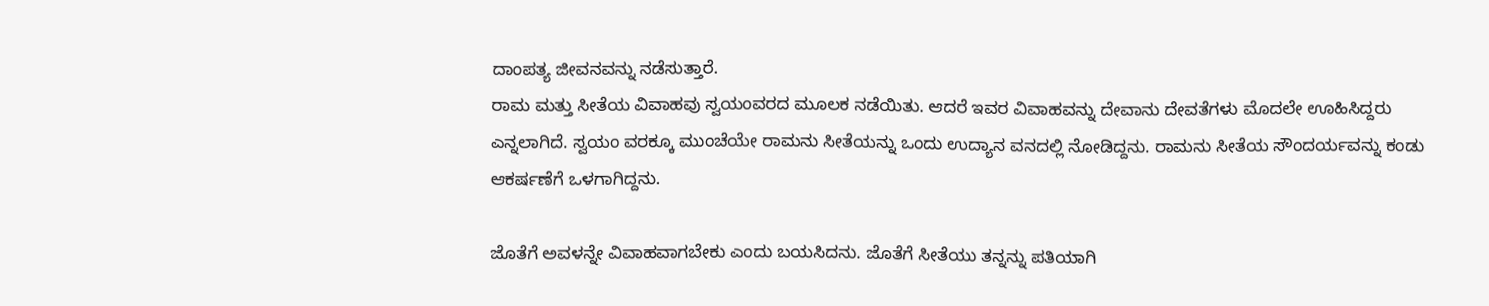ದಾಂಪತ್ಯ ಜೀವನವನ್ನು ನಡೆಸುತ್ತಾರೆ.
ರಾಮ ಮತ್ತು ಸೀತೆಯ ವಿವಾಹವು ಸ್ವಯಂವರದ ಮೂಲಕ ನಡೆಯಿತು. ಆದರೆ ಇವರ ವಿವಾಹವನ್ನು ದೇವಾನು ದೇವತೆಗಳು ಮೊದಲೇ ಊಹಿಸಿದ್ದರು ಎನ್ನಲಾಗಿದೆ. ಸ್ವಯಂ ವರಕ್ಕೂ ಮುಂಚೆಯೇ ರಾಮನು ಸೀತೆಯನ್ನು ಒಂದು ಉದ್ಯಾನ ವನದಲ್ಲಿ ನೋಡಿದ್ದನು. ರಾಮನು ಸೀತೆಯ ಸೌಂದರ್ಯವನ್ನು ಕಂಡು ಆಕರ್ಷಣೆಗೆ ಒಳಗಾಗಿದ್ದನು.

ಜೊತೆಗೆ ಅವಳನ್ನೇ ವಿವಾಹವಾಗಬೇಕು ಎಂದು ಬಯಸಿದನು. ಜೊತೆಗೆ ಸೀತೆಯು ತನ್ನನ್ನು ಪತಿಯಾಗಿ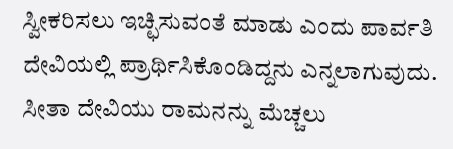ಸ್ವೀಕರಿಸಲು ಇಚ್ಛಿಸುವಂತೆ ಮಾಡು ಎಂದು ಪಾರ್ವತಿ ದೇವಿಯಲ್ಲಿ ಪ್ರಾರ್ಥಿಸಿಕೊಂಡಿದ್ದನು ಎನ್ನಲಾಗುವುದು. ಸೀತಾ ದೇವಿಯು ರಾಮನನ್ನು ಮೆಚ್ಚಲು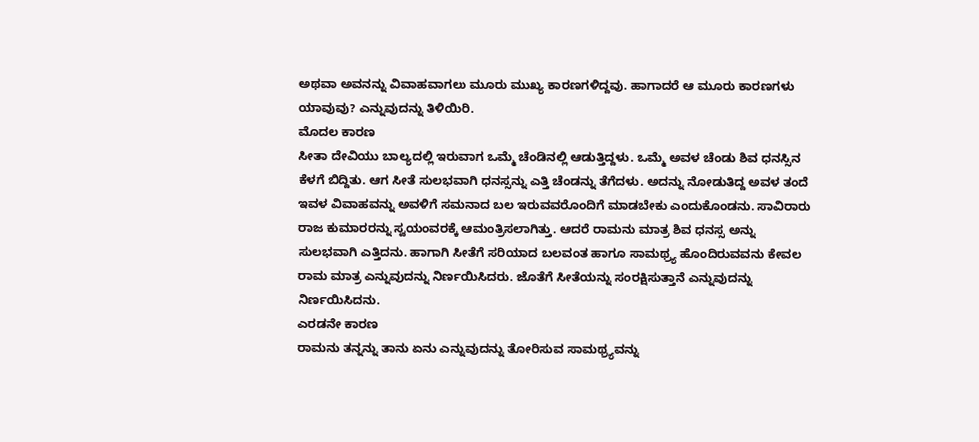ಅಥವಾ ಅವನನ್ನು ವಿವಾಹವಾಗಲು ಮೂರು ಮುಖ್ಯ ಕಾರಣಗಳಿದ್ದವು. ಹಾಗಾದರೆ ಆ ಮೂರು ಕಾರಣಗಳು ಯಾವುವು? ಎನ್ನುವುದನ್ನು ತಿಳಿಯಿರಿ.
ಮೊದಲ ಕಾರಣ
ಸೀತಾ ದೇವಿಯು ಬಾಲ್ಯದಲ್ಲಿ ಇರುವಾಗ ಒಮ್ಮೆ ಚೆಂಡಿನಲ್ಲಿ ಆಡುತ್ತಿದ್ದಳು. ಒಮ್ಮೆ ಅವಳ ಚೆಂಡು ಶಿವ ಧನಸ್ಸಿನ ಕೆಳಗೆ ಬಿದ್ದಿತು. ಆಗ ಸೀತೆ ಸುಲಭವಾಗಿ ಧನಸ್ಸನ್ನು ಎತ್ತಿ ಚೆಂಡನ್ನು ತೆಗೆದಳು. ಅದನ್ನು ನೋಡುತಿದ್ದ ಅವಳ ತಂದೆ ಇವಳ ವಿವಾಹವನ್ನು ಅವಳಿಗೆ ಸಮನಾದ ಬಲ ಇರುವವರೊಂದಿಗೆ ಮಾಡಬೇಕು ಎಂದುಕೊಂಡನು. ಸಾವಿರಾರು ರಾಜ ಕುಮಾರರನ್ನು ಸ್ವಯಂವರಕ್ಕೆ ಆಮಂತ್ರಿಸಲಾಗಿತ್ತು. ಆದರೆ ರಾಮನು ಮಾತ್ರ ಶಿವ ಧನಸ್ಸ ಅನ್ನು ಸುಲಭವಾಗಿ ಎತ್ತಿದನು. ಹಾಗಾಗಿ ಸೀತೆಗೆ ಸರಿಯಾದ ಬಲವಂತ ಹಾಗೂ ಸಾಮಥ್ರ್ಯ ಹೊಂದಿರುವವನು ಕೇವಲ ರಾಮ ಮಾತ್ರ ಎನ್ನುವುದನ್ನು ನಿರ್ಣಯಿಸಿದರು. ಜೊತೆಗೆ ಸೀತೆಯನ್ನು ಸಂರಕ್ಷಿಸುತ್ತಾನೆ ಎನ್ನುವುದನ್ನು ನಿರ್ಣಯಿಸಿದನು.
ಎರಡನೇ ಕಾರಣ
ರಾಮನು ತನ್ನನ್ನು ತಾನು ಏನು ಎನ್ನುವುದನ್ನು ತೋರಿಸುವ ಸಾಮಥ್ರ್ಯವನ್ನು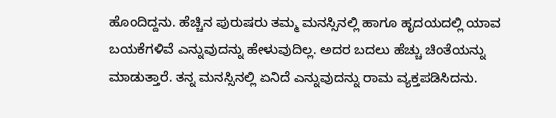ಹೊಂದಿದ್ದನು. ಹೆಚ್ಚಿನ ಪುರುಷರು ತಮ್ಮ ಮನಸ್ಸಿನಲ್ಲಿ ಹಾಗೂ ಹೃದಯದಲ್ಲಿ ಯಾವ ಬಯಕೆಗಳಿವೆ ಎನ್ನುವುದನ್ನು ಹೇಳುವುದಿಲ್ಲ. ಅದರ ಬದಲು ಹೆಚ್ಚು ಚಿಂತೆಯನ್ನು ಮಾಡುತ್ತಾರೆ. ತನ್ನ ಮನಸ್ಸಿನಲ್ಲಿ ಏನಿದೆ ಎನ್ನುವುದನ್ನು ರಾಮ ವ್ಯಕ್ತಪಡಿಸಿದನು.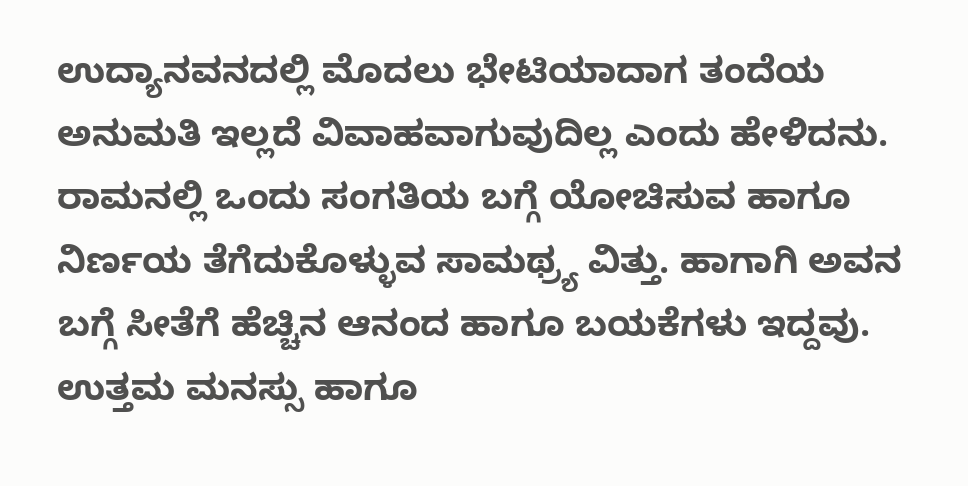ಉದ್ಯಾನವನದಲ್ಲಿ ಮೊದಲು ಭೇಟಿಯಾದಾಗ ತಂದೆಯ ಅನುಮತಿ ಇಲ್ಲದೆ ವಿವಾಹವಾಗುವುದಿಲ್ಲ ಎಂದು ಹೇಳಿದನು. ರಾಮನಲ್ಲಿ ಒಂದು ಸಂಗತಿಯ ಬಗ್ಗೆ ಯೋಚಿಸುವ ಹಾಗೂ ನಿರ್ಣಯ ತೆಗೆದುಕೊಳ್ಳುವ ಸಾಮಥ್ರ್ಯ ವಿತ್ತು. ಹಾಗಾಗಿ ಅವನ ಬಗ್ಗೆ ಸೀತೆಗೆ ಹೆಚ್ಚಿನ ಆನಂದ ಹಾಗೂ ಬಯಕೆಗಳು ಇದ್ದವು. ಉತ್ತಮ ಮನಸ್ಸು ಹಾಗೂ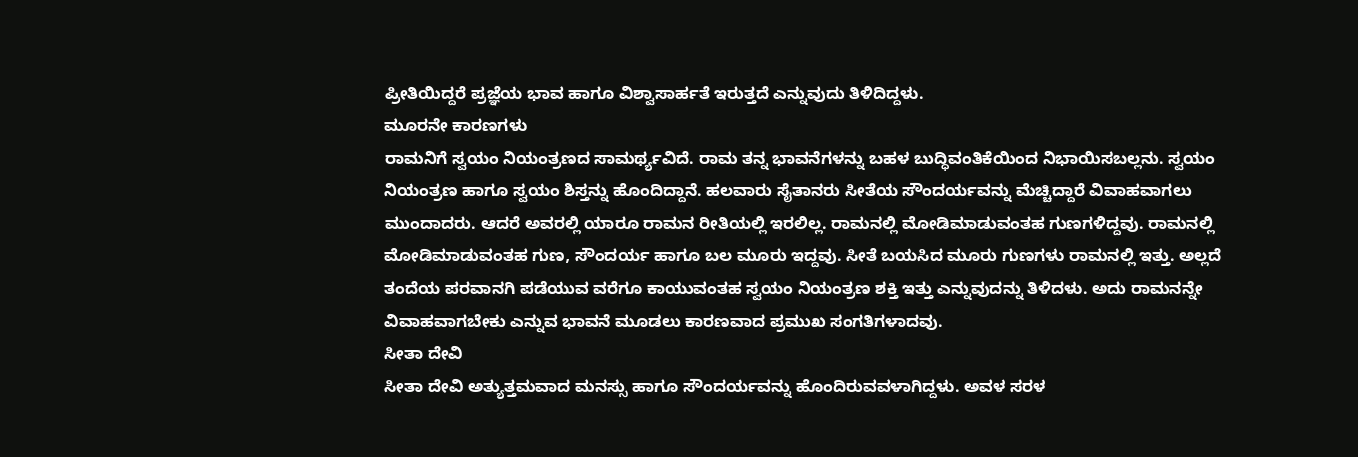ಪ್ರೀತಿಯಿದ್ದರೆ ಪ್ರಜ್ಞೆಯ ಭಾವ ಹಾಗೂ ವಿಶ್ವಾಸಾರ್ಹತೆ ಇರುತ್ತದೆ ಎನ್ನುವುದು ತಿಳಿದಿದ್ದಳು.
ಮೂರನೇ ಕಾರಣಗಳು
ರಾಮನಿಗೆ ಸ್ವಯಂ ನಿಯಂತ್ರಣದ ಸಾಮರ್ಥ್ಯವಿದೆ. ರಾಮ ತನ್ನ ಭಾವನೆಗಳನ್ನು ಬಹಳ ಬುದ್ಧಿವಂತಿಕೆಯಿಂದ ನಿಭಾಯಿಸಬಲ್ಲನು. ಸ್ವಯಂ ನಿಯಂತ್ರಣ ಹಾಗೂ ಸ್ವಯಂ ಶಿಸ್ತನ್ನು ಹೊಂದಿದ್ದಾನೆ. ಹಲವಾರು ಸೈತಾನರು ಸೀತೆಯ ಸೌಂದರ್ಯವನ್ನು ಮೆಚ್ಚಿದ್ದಾರೆ ವಿವಾಹವಾಗಲು ಮುಂದಾದರು. ಆದರೆ ಅವರಲ್ಲಿ ಯಾರೂ ರಾಮನ ರೀತಿಯಲ್ಲಿ ಇರಲಿಲ್ಲ. ರಾಮನಲ್ಲಿ ಮೋಡಿಮಾಡುವಂತಹ ಗುಣಗಳಿದ್ದವು. ರಾಮನಲ್ಲಿ ಮೋಡಿಮಾಡುವಂತಹ ಗುಣ, ಸೌಂದರ್ಯ ಹಾಗೂ ಬಲ ಮೂರು ಇದ್ದವು. ಸೀತೆ ಬಯಸಿದ ಮೂರು ಗುಣಗಳು ರಾಮನಲ್ಲಿ ಇತ್ತು. ಅಲ್ಲದೆ ತಂದೆಯ ಪರವಾನಗಿ ಪಡೆಯುವ ವರೆಗೂ ಕಾಯುವಂತಹ ಸ್ವಯಂ ನಿಯಂತ್ರಣ ಶಕ್ತಿ ಇತ್ತು ಎನ್ನುವುದನ್ನು ತಿಳಿದಳು. ಅದು ರಾಮನನ್ನೇ ವಿವಾಹವಾಗಬೇಕು ಎನ್ನುವ ಭಾವನೆ ಮೂಡಲು ಕಾರಣವಾದ ಪ್ರಮುಖ ಸಂಗತಿಗಳಾದವು.
ಸೀತಾ ದೇವಿ
ಸೀತಾ ದೇವಿ ಅತ್ಯುತ್ತಮವಾದ ಮನಸ್ಸು ಹಾಗೂ ಸೌಂದರ್ಯವನ್ನು ಹೊಂದಿರುವವಳಾಗಿದ್ದಳು. ಅವಳ ಸರಳ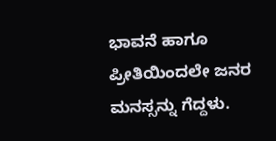ಭಾವನೆ ಹಾಗೂ ಪ್ರೀತಿಯಿಂದಲೇ ಜನರ ಮನಸ್ಸನ್ನು ಗೆದ್ದಳು.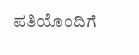ಪತಿಯೊಂದಿಗೆ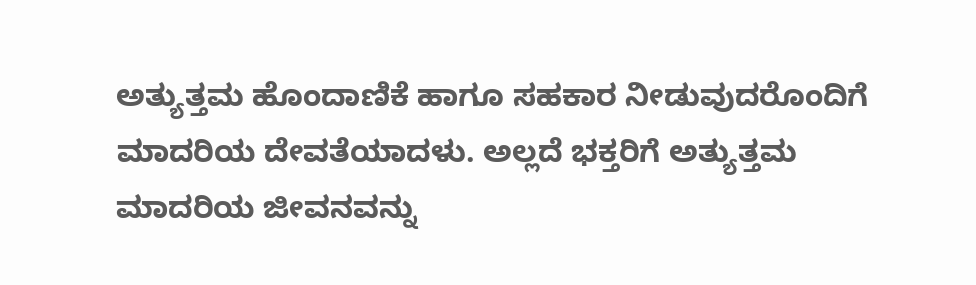ಅತ್ಯುತ್ತಮ ಹೊಂದಾಣಿಕೆ ಹಾಗೂ ಸಹಕಾರ ನೀಡುವುದರೊಂದಿಗೆ ಮಾದರಿಯ ದೇವತೆಯಾದಳು. ಅಲ್ಲದೆ ಭಕ್ತರಿಗೆ ಅತ್ಯುತ್ತಮ ಮಾದರಿಯ ಜೀವನವನ್ನು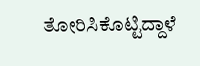ತೋರಿಸಿಕೊಟ್ಟಿದ್ದಾಳೆ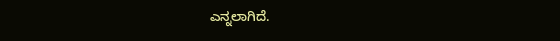ಎನ್ನಲಾಗಿದೆ.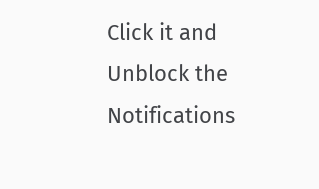Click it and Unblock the Notifications